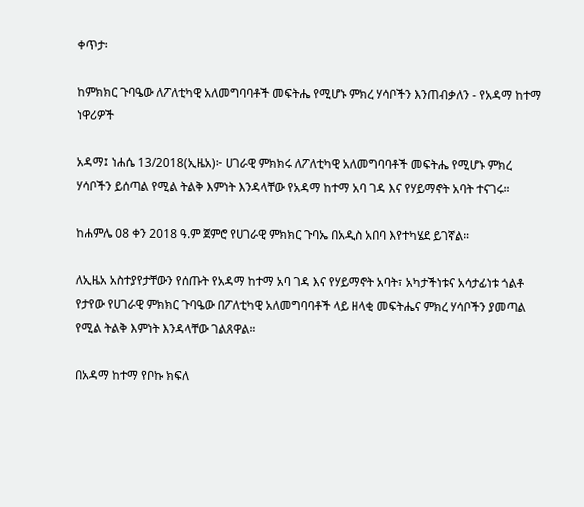ቀጥታ፡

ከምክክር ጉባዔው ለፖለቲካዊ አለመግባባቶች መፍትሔ የሚሆኑ ምክረ ሃሳቦችን እንጠብቃለን - የአዳማ ከተማ ነዋሪዎች

አዳማ፤ ነሐሴ 13/2018(ኢዜአ)፦ ሀገራዊ ምክክሩ ለፖለቲካዊ አለመግባባቶች መፍትሔ የሚሆኑ ምክረ ሃሳቦችን ይሰጣል የሚል ትልቅ እምነት እንዳላቸው የአዳማ ከተማ አባ ገዳ እና የሃይማኖት አባት ተናገሩ።

ከሐምሌ 08 ቀን 2018 ዓ.ም ጀምሮ የሀገራዊ ምክክር ጉባኤ በአዲስ አበባ እየተካሄደ ይገኛል።

ለኢዜአ አስተያየታቸውን የሰጡት የአዳማ ከተማ አባ ገዳ እና የሃይማኖት አባት፣ አካታችነቱና አሳታፊነቱ ጎልቶ የታየው የሀገራዊ ምክክር ጉባዔው በፖለቲካዊ አለመግባባቶች ላይ ዘላቂ መፍትሔና ምክረ ሃሳቦችን ያመጣል የሚል ትልቅ እምነት እንዳላቸው ገልጸዋል።

በአዳማ ከተማ የቦኩ ክፍለ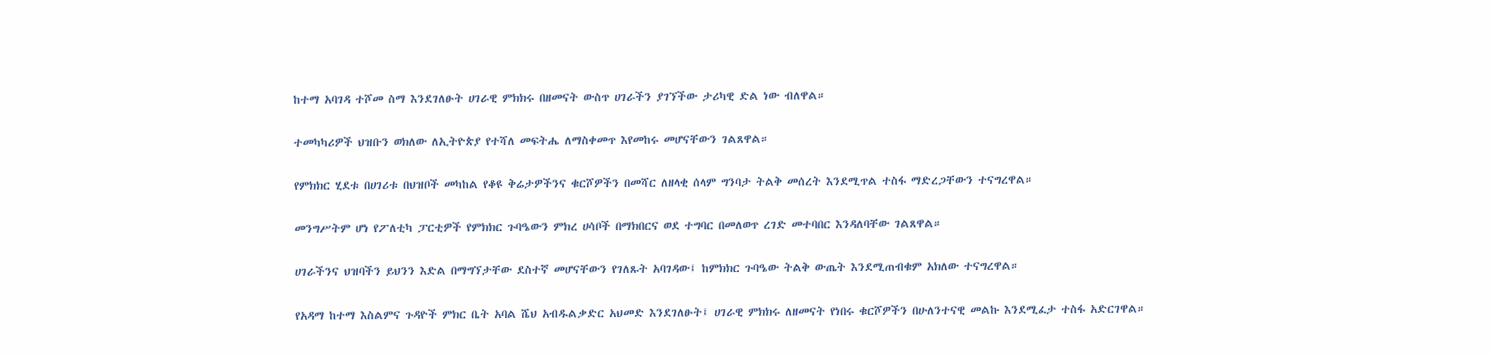ከተማ አባገዳ ተሾመ ስማ እንደገለፁት ሀገራዊ ምክክሩ በዘመናት ውስጥ ሀገራችን ያገኘችው ታሪካዊ ድል ነው ብለዋል።

ተመካካሪዎች ህዝቡን ወክለው ለኢትዮጵያ የተሻለ መፍትሔ ለማስቀመጥ እየመከሩ መሆናቸውን ገልጸዋል።

የምክክር ሂደቱ በሀገሪቱ በህዝቦች መካከል የቆዩ ቅሬታዎችንና ቁርሾዎችን በመሻር ለዘላቂ ሰላም ግንባታ ትልቅ መሰረት እንደሚጥል ተስፋ ማድረጋቸውን ተናግረዋል።

መንግሥትም ሆነ የፖለቲካ ፓርቲዎች የምክክር ጉባዔውን ምክረ ሀሳቦች በማክበርና ወደ ተግባር በመለወጥ ረገድ መተባበር እንዳለባቸው ገልጸዋል።

ሀገራችንና ህዝባችን ይህንን እድል በማግኘታቸው ደስተኛ መሆናቸውን የገለጹት አባገዳው፤ ከምክክር ጉባዔው ትልቅ ውጤት እንደሚጠብቁም አክለው ተናግረዋል።

የአዳማ ከተማ እስልምና ጉዳዮች ምክር ቤት አባል ሼህ አብዱልቃድር አህመድ እንደገለፁት፤ ሀገራዊ ምክክሩ ለዘመናት የነበሩ ቁርሾዎችን በሁለንተናዊ መልኩ እንደሚፈታ ተስፋ አድርገዋል።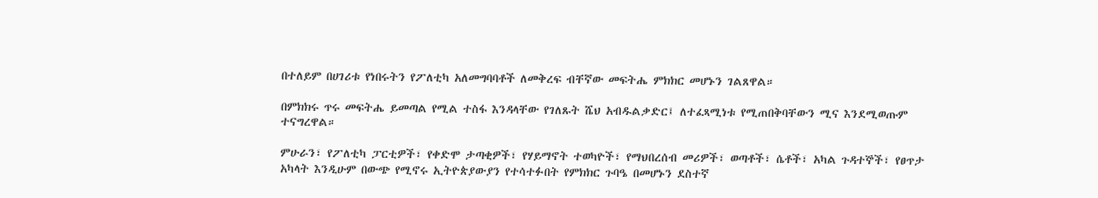በተለይም በሀገሪቱ የነበሩትን የፖለቲካ አለመግባባቶች ለመቅረፍ ብቸኛው መፍትሔ ምክክር መሆኑን ገልጸዋል።

በምክክሩ ጥሩ መፍትሔ ይመጣል የሚል ተስፋ እንዳላቸው የገለጹት ሼህ አብዱልቃድር፤ ለተፈጻሚነቱ የሚጠበቅባቸውን ሚና እንደሚወጡም ተናግረዋል።

ምሁራን፣ የፖለቲካ ፓርቲዎች፣ የቀድሞ ታጣቂዎች፣ የሃይማኖት ተወካዮች፣ የማህበረሰብ መሪዎች፣ ወጣቶች፣ ሴቶች፣ አካል ጉዳተኞች፣ የፀጥታ አካላት እንዲሁም በውጭ የሚኖሩ ኢትዮጵያውያን የተሳተፉበት የምክክር ጉባዔ በመሆኑን ደስተኛ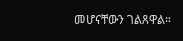መሆናቸውን ገልጸዋል።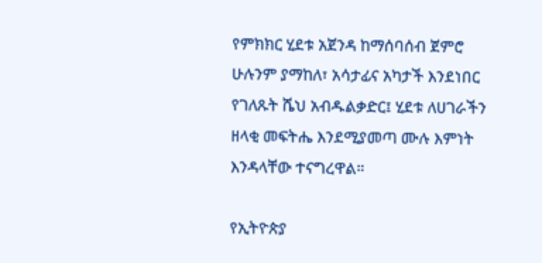የምክክር ሂደቱ አጀንዳ ከማሰባሰብ ጀምሮ ሁሉንም ያማከለ፣ አሳታፊና አካታች እንደነበር የገለጹት ሼህ አብዱልቃድር፤ ሂደቱ ለሀገራችን ዘላቂ መፍትሔ እንደሚያመጣ ሙሉ እምነት እንዳላቸው ተናግረዋል።

የኢትዮጵያ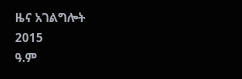ዜና አገልግሎት
2015
ዓ.ም